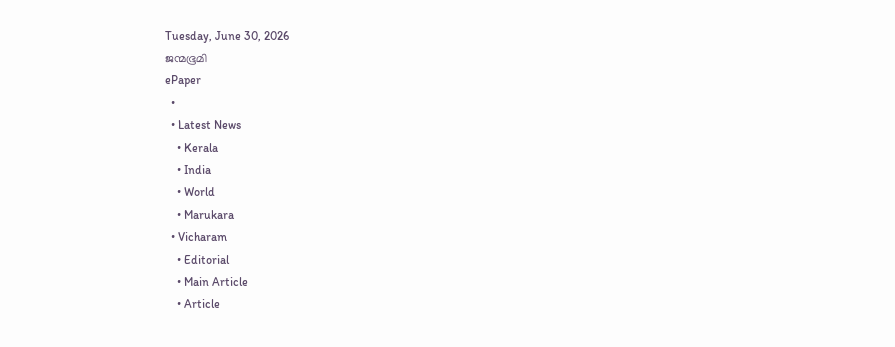Tuesday, June 30, 2026
ജന്മഭൂമി
ePaper
  •
  • Latest News
    • Kerala
    • India
    • World
    • Marukara
  • Vicharam
    • Editorial
    • Main Article
    • Article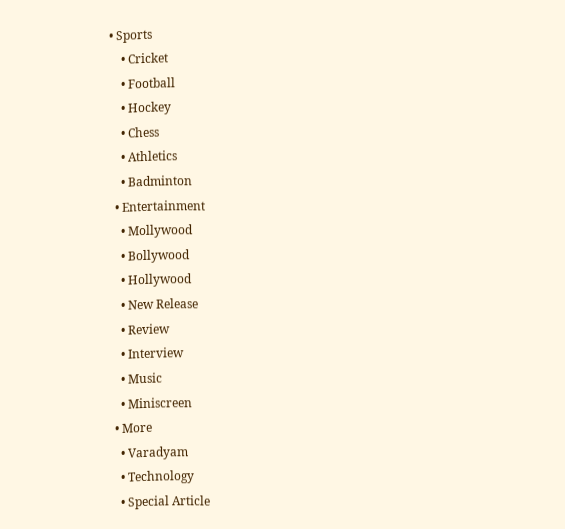• Sports
    • Cricket
    • Football
    • Hockey
    • Chess
    • Athletics
    • Badminton
  • Entertainment
    • Mollywood
    • Bollywood
    • Hollywood
    • New Release
    • Review
    • Interview
    • Music
    • Miniscreen
  • More
    • Varadyam
    • Technology
    • Special Article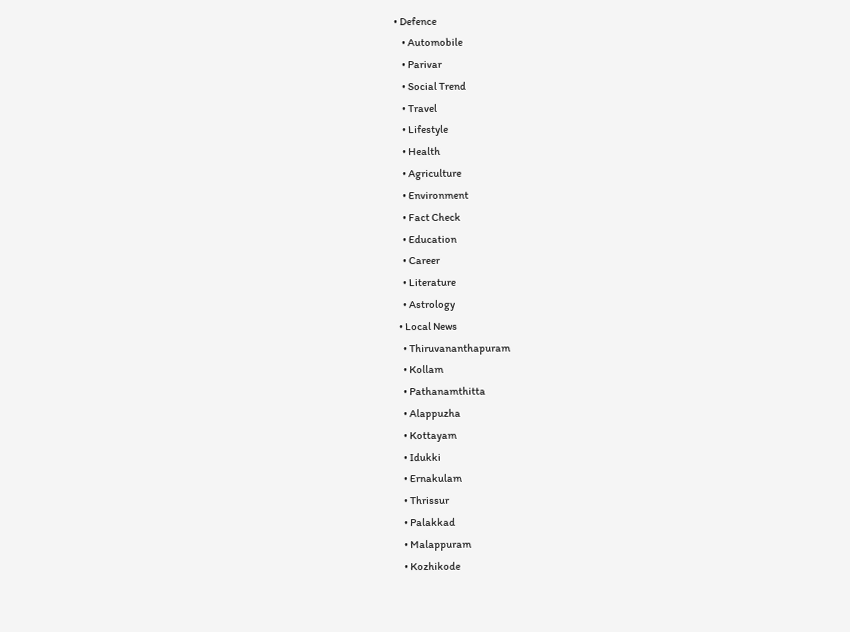• Defence
    • Automobile
    • Parivar
    • Social Trend
    • Travel
    • Lifestyle
    • Health
    • Agriculture
    • Environment
    • Fact Check
    • Education
    • Career
    • Literature
    • Astrology
  • Local News
    • Thiruvananthapuram
    • Kollam
    • Pathanamthitta
    • Alappuzha
    • Kottayam
    • Idukki
    • Ernakulam
    • Thrissur
    • Palakkad
    • Malappuram
    • Kozhikode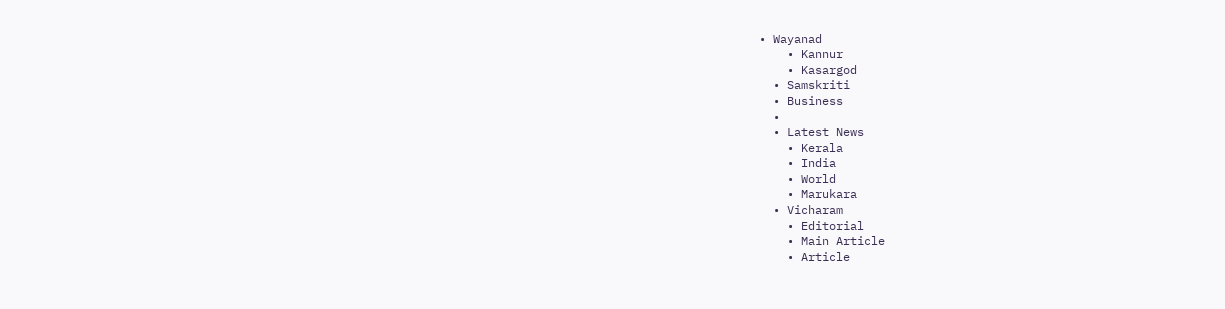• Wayanad
    • Kannur
    • Kasargod
  • Samskriti
  • Business
  •
  • Latest News
    • Kerala
    • India
    • World
    • Marukara
  • Vicharam
    • Editorial
    • Main Article
    • Article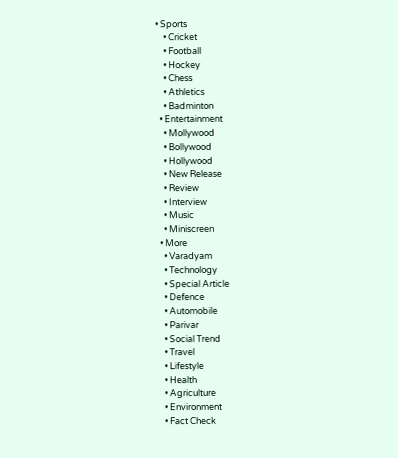• Sports
    • Cricket
    • Football
    • Hockey
    • Chess
    • Athletics
    • Badminton
  • Entertainment
    • Mollywood
    • Bollywood
    • Hollywood
    • New Release
    • Review
    • Interview
    • Music
    • Miniscreen
  • More
    • Varadyam
    • Technology
    • Special Article
    • Defence
    • Automobile
    • Parivar
    • Social Trend
    • Travel
    • Lifestyle
    • Health
    • Agriculture
    • Environment
    • Fact Check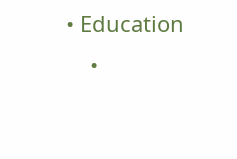• Education
    •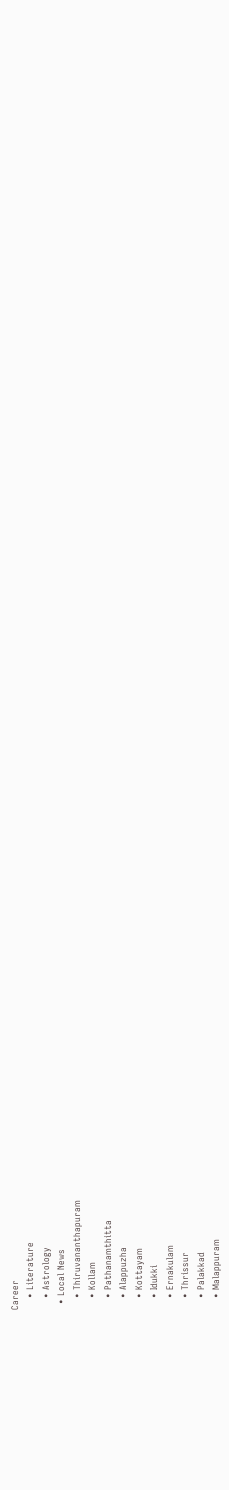Career
    • Literature
    • Astrology
  • Local News
    • Thiruvananthapuram
    • Kollam
    • Pathanamthitta
    • Alappuzha
    • Kottayam
    • Idukki
    • Ernakulam
    • Thrissur
    • Palakkad
    • Malappuram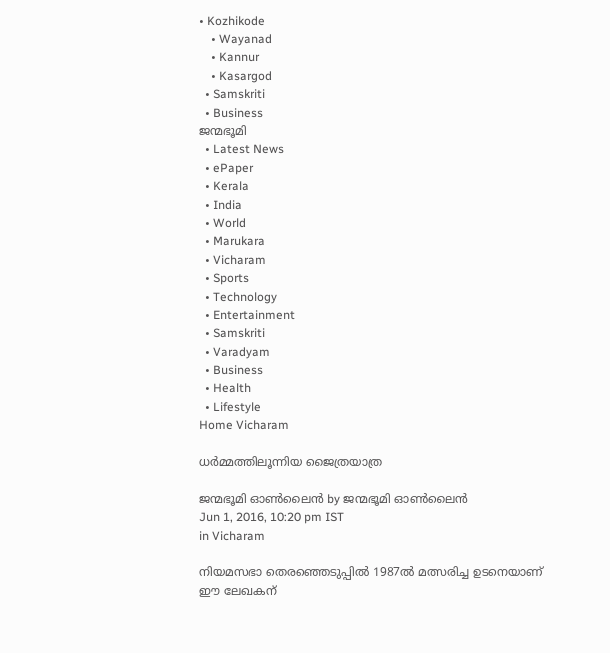• Kozhikode
    • Wayanad
    • Kannur
    • Kasargod
  • Samskriti
  • Business
ജന്മഭൂമി
  • Latest News
  • ePaper
  • Kerala
  • India
  • World
  • Marukara
  • Vicharam
  • Sports
  • Technology
  • Entertainment
  • Samskriti
  • Varadyam
  • Business
  • Health
  • Lifestyle
Home Vicharam

ധര്‍മ്മത്തിലൂന്നിയ ജൈത്രയാത്ര

ജന്മഭൂമി ഓണ്‍ലൈന്‍ by ജന്മഭൂമി ഓണ്‍ലൈന്‍
Jun 1, 2016, 10:20 pm IST
in Vicharam

നിയമസഭാ തെരഞ്ഞെടുപ്പില്‍ 1987ല്‍ മത്സരിച്ച ഉടനെയാണ് ഈ ലേഖകന്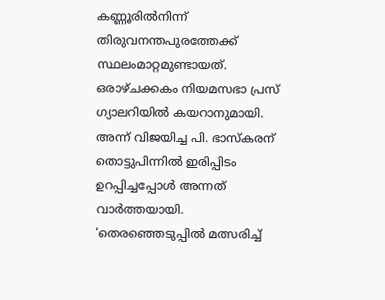കണ്ണൂരില്‍നിന്ന് തിരുവനന്തപുരത്തേക്ക് സ്ഥലംമാറ്റമുണ്ടായത്. ഒരാഴ്ചക്കകം നിയമസഭാ പ്രസ് ഗ്യാലറിയില്‍ കയറാനുമായി. അന്ന് വിജയിച്ച പി. ഭാസ്‌കരന് തൊട്ടുപിന്നില്‍ ഇരിപ്പിടം ഉറപ്പിച്ചപ്പോള്‍ അന്നത് വാര്‍ത്തയായി. ‘തെരഞ്ഞെടുപ്പില്‍ മത്സരിച്ച്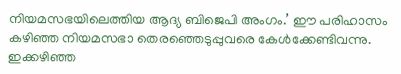നിയമസഭയിലെത്തിയ ആദ്യ ബിജെപി അംഗം.’ ഈ പരിഹാസം കഴിഞ്ഞ നിയമസഭാ തെരഞ്ഞെടുപ്പുവരെ കേള്‍ക്കേണ്ടിവന്നു. ഇക്കഴിഞ്ഞ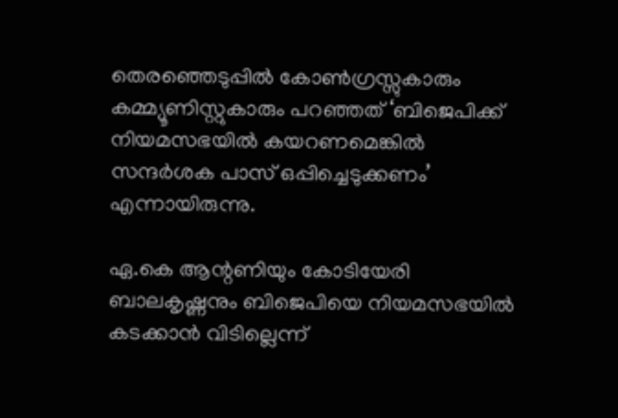തെരഞ്ഞെടുപ്പില്‍ കോണ്‍ഗ്രസ്സുകാരും കമ്മ്യൂണിസ്റ്റുകാരും പറഞ്ഞത് ‘ബിജെപിക്ക് നിയമസഭയില്‍ കയറണമെങ്കില്‍ സന്ദര്‍ശക പാസ് ഒപ്പിച്ചെടുക്കണം’ എന്നായിരുന്നു.

ഏ.കെ ആന്റണിയും കോടിയേരി ബാലകൃഷ്ണനും ബിജെപിയെ നിയമസഭയില്‍ കടക്കാന്‍ വിടില്ലെന്ന്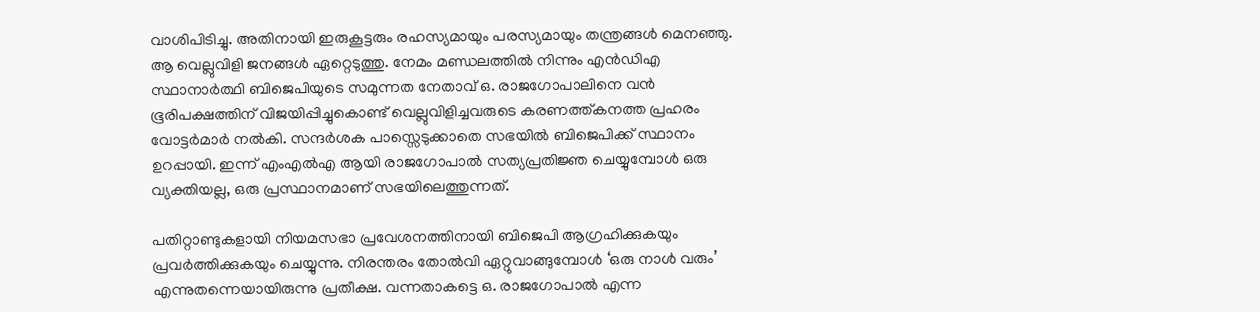വാശിപിടിച്ചു. അതിനായി ഇരുകൂട്ടരും രഹസ്യമായും പരസ്യമായും തന്ത്രങ്ങള്‍ മെനഞ്ഞു. ആ വെല്ലുവിളി ജനങ്ങള്‍ ഏറ്റെടുത്തു. നേമം മണ്ഡലത്തില്‍ നിന്നും എന്‍ഡിഎ സ്ഥാനാര്‍ത്ഥി ബിജെപിയുടെ സമുന്നത നേതാവ് ഒ. രാജഗോപാലിനെ വന്‍ ഭൂരിപക്ഷത്തിന് വിജയിപ്പിച്ചുകൊണ്ട് വെല്ലുവിളിച്ചവരുടെ കരണത്ത്കനത്ത പ്രഹരം വോട്ടര്‍മാര്‍ നല്‍കി. സന്ദര്‍ശക പാസ്സെടുക്കാതെ സഭയില്‍ ബിജെപിക്ക് സ്ഥാനം ഉറപ്പായി. ഇന്ന് എംഎല്‍എ ആയി രാജഗോപാല്‍ സത്യപ്രതിജ്ഞ ചെയ്യുമ്പോള്‍ ഒരു വ്യക്തിയല്ല, ഒരു പ്രസ്ഥാനമാണ് സഭയിലെത്തുന്നത്.

പതിറ്റാണ്ടുകളായി നിയമസഭാ പ്രവേശനത്തിനായി ബിജെപി ആഗ്രഹിക്കുകയും പ്രവര്‍ത്തിക്കുകയും ചെയ്യുന്നു. നിരന്തരം തോല്‍വി ഏറ്റുവാങ്ങുമ്പോള്‍ ‘ഒരു നാള്‍ വരും’ എന്നുതന്നെയായിരുന്നു പ്രതീക്ഷ. വന്നതാകട്ടെ ഒ. രാജഗോപാല്‍ എന്ന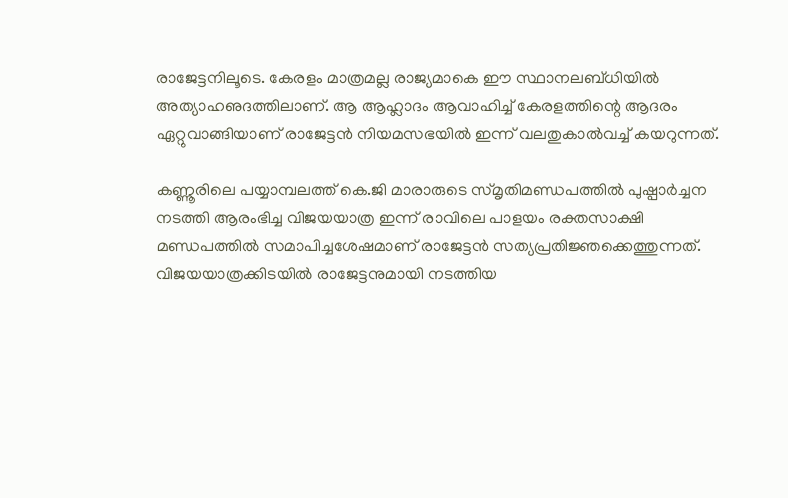രാജേട്ടനിലൂടെ. കേരളം മാത്രമല്ല രാജ്യമാകെ ഈ സ്ഥാനലബ്ധിയില്‍ അത്യാഹഌദത്തിലാണ്. ആ ആഹ്ലാദം ആവാഹിച്ച് കേരളത്തിന്റെ ആദരം ഏറ്റുവാങ്ങിയാണ് രാജേട്ടന്‍ നിയമസഭയില്‍ ഇന്ന് വലതുകാല്‍വച്ച് കയറുന്നത്.

കണ്ണൂരിലെ പയ്യാമ്പലത്ത് കെ.ജി മാരാരുടെ സ്മൃതിമണ്ഡപത്തില്‍ പുഷ്പാര്‍ച്ചന നടത്തി ആരംഭിച്ച വിജയയാത്ര ഇന്ന് രാവിലെ പാളയം രക്തസാക്ഷി മണ്ഡപത്തില്‍ സമാപിച്ചശേഷമാണ് രാജേട്ടന്‍ സത്യപ്രതിജ്ഞക്കെത്തുന്നത്. വിജയയാത്രക്കിടയില്‍ രാജേട്ടനുമായി നടത്തിയ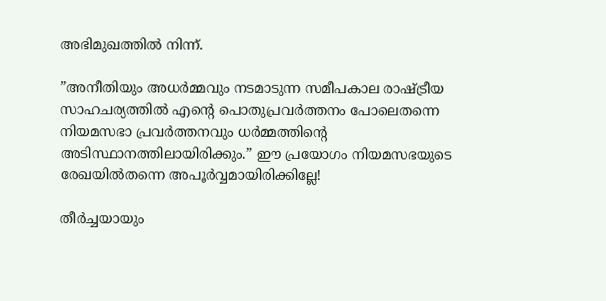അഭിമുഖത്തില്‍ നിന്ന്.

”അനീതിയും അധര്‍മ്മവും നടമാടുന്ന സമീപകാല രാഷ്‌ട്രീയ സാഹചര്യത്തില്‍ എന്റെ പൊതുപ്രവര്‍ത്തനം പോലെതന്നെ നിയമസഭാ പ്രവര്‍ത്തനവും ധര്‍മ്മത്തിന്റെ അടിസ്ഥാനത്തിലായിരിക്കും.” ഈ പ്രയോഗം നിയമസഭയുടെ രേഖയില്‍തന്നെ അപൂര്‍വ്വമായിരിക്കില്ലേ!

തീര്‍ച്ചയായും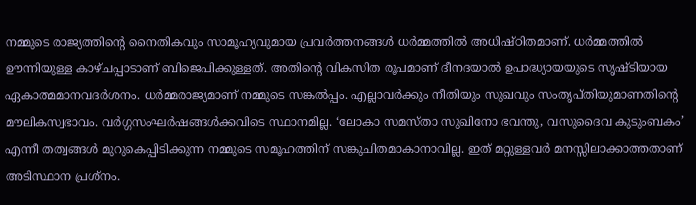നമ്മുടെ രാജ്യത്തിന്റെ നൈതികവും സാമൂഹ്യവുമായ പ്രവര്‍ത്തനങ്ങള്‍ ധര്‍മ്മത്തില്‍ അധിഷ്ഠിതമാണ്. ധര്‍മ്മത്തില്‍ ഊന്നിയുള്ള കാഴ്ചപ്പാടാണ് ബിജെപിക്കുള്ളത്. അതിന്റെ വികസിത രൂപമാണ് ദീനദയാല്‍ ഉപാദ്ധ്യായയുടെ സൃഷ്ടിയായ ഏകാത്മമാനവദര്‍ശനം. ധര്‍മ്മരാജ്യമാണ് നമ്മുടെ സങ്കല്‍പ്പം. എല്ലാവര്‍ക്കും നീതിയും സുഖവും സംതൃപ്തിയുമാണതിന്റെ മൗലികസ്വഭാവം. വര്‍ഗ്ഗസംഘര്‍ഷങ്ങള്‍ക്കവിടെ സ്ഥാനമില്ല. ‘ലോകാ സമസ്താ സുഖിനോ ഭവന്തു, വസുദൈവ കുടുംബകം’ എന്നീ തത്വങ്ങള്‍ മുറുകെപ്പിടിക്കുന്ന നമ്മുടെ സമൂഹത്തിന് സങ്കുചിതമാകാനാവില്ല. ഇത് മറ്റുള്ളവര്‍ മനസ്സിലാക്കാത്തതാണ് അടിസ്ഥാന പ്രശ്‌നം.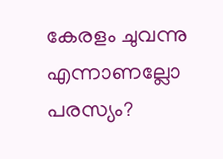കേരളം ചുവന്നു എന്നാണല്ലോ പരസ്യം?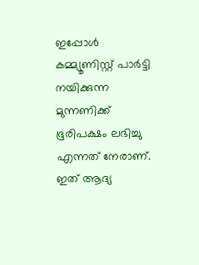ഇപ്പോള്‍ കമ്മ്യൂണിസ്റ്റ് പാര്‍ട്ടി നയിക്കുന്ന മുന്നണിക്ക് ഭൂരിപക്ഷം ലഭിച്ചു എന്നത് നേരാണ്. ഇത് ആദ്യ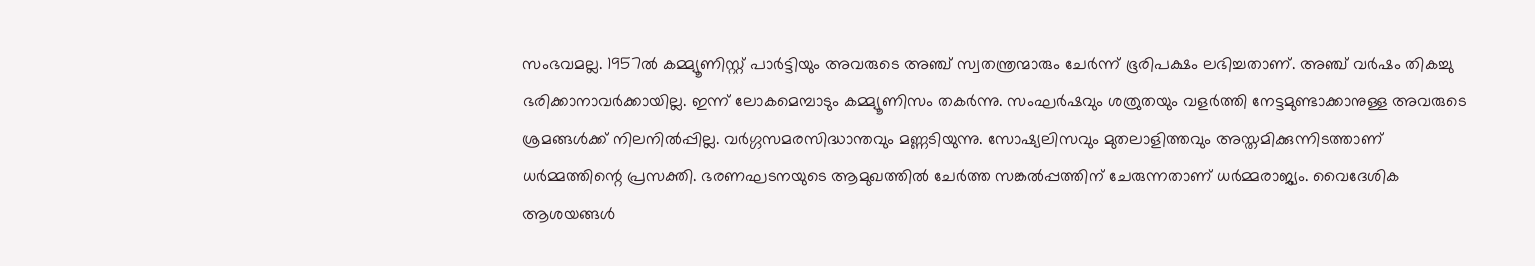സംഭവമല്ല. 1957ല്‍ കമ്മ്യൂണിസ്റ്റ് പാര്‍ട്ടിയും അവരുടെ അഞ്ച് സ്വതന്ത്രന്മാരും ചേര്‍ന്ന് ഭൂരിപക്ഷം ലഭിച്ചതാണ്. അഞ്ച് വര്‍ഷം തികച്ചു ഭരിക്കാനാവര്‍ക്കായില്ല. ഇന്ന് ലോകമെമ്പാടും കമ്മ്യൂണിസം തകര്‍ന്നു. സംഘര്‍ഷവും ശത്രുതയും വളര്‍ത്തി നേട്ടമുണ്ടാക്കാനുള്ള അവരുടെ ശ്രമങ്ങള്‍ക്ക് നിലനില്‍പ്പില്ല. വര്‍ഗ്ഗസമരസിദ്ധാന്തവും മണ്ണടിയുന്നു. സോഷ്യലിസവും മുതലാളിത്തവും അസ്തമിക്കുന്നിടത്താണ് ധര്‍മ്മത്തിന്റെ പ്രസക്തി. ഭരണഘടനയുടെ ആമുഖത്തില്‍ ചേര്‍ത്ത സങ്കല്‍പ്പത്തിന് ചേരുന്നതാണ് ധര്‍മ്മരാജ്യം. വൈദേശിക ആശയങ്ങള്‍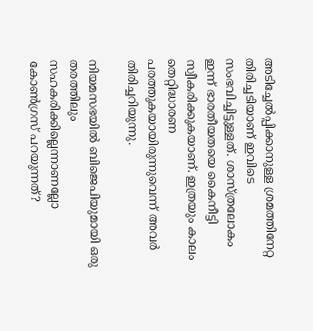അടിച്ചേല്‍പ്പിക്കാനുള്ള ശ്രമത്തിനേറ്റ തിരിച്ചടിയാണ് ഇവിടെ സംഭവിച്ചിട്ടുള്ളത്. ശാസ്ത്രലോകം ഇന്ന് ഭാരതീയതയെ കൈനീട്ടി സ്വീകരിക്കുകയാണ്. ഇത്രയും കാലം തെറ്റിദ്ധാരണ പരത്തുകയായിരുന്നുവെന്ന് അവര്‍ തിരിച്ചറിയുന്നു.

നിയമസഭയില്‍ ബിജെപിയുമായി ഒരു തരത്തിലും സഹകരിക്കില്ലെന്നാണല്ലോ കോണ്‍ഗ്രസ് പറയുന്നത്?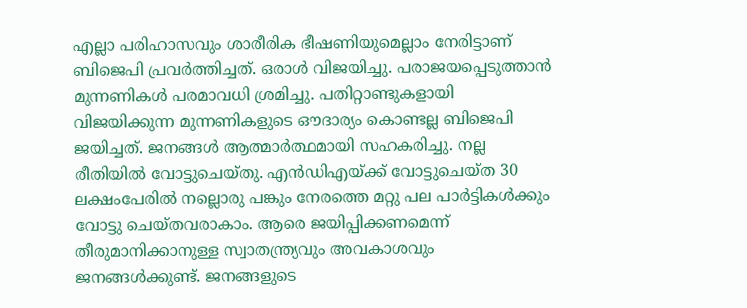എല്ലാ പരിഹാസവും ശാരീരിക ഭീഷണിയുമെല്ലാം നേരിട്ടാണ് ബിജെപി പ്രവര്‍ത്തിച്ചത്. ഒരാള്‍ വിജയിച്ചു. പരാജയപ്പെടുത്താന്‍ മുന്നണികള്‍ പരമാവധി ശ്രമിച്ചു. പതിറ്റാണ്ടുകളായി വിജയിക്കുന്ന മുന്നണികളുടെ ഔദാര്യം കൊണ്ടല്ല ബിജെപി ജയിച്ചത്. ജനങ്ങള്‍ ആത്മാര്‍ത്ഥമായി സഹകരിച്ചു. നല്ല രീതിയില്‍ വോട്ടുചെയ്തു. എന്‍ഡിഎയ്‌ക്ക് വോട്ടുചെയ്ത 30 ലക്ഷംപേരില്‍ നല്ലൊരു പങ്കും നേരത്തെ മറ്റു പല പാര്‍ട്ടികള്‍ക്കും വോട്ടു ചെയ്തവരാകാം. ആരെ ജയിപ്പിക്കണമെന്ന് തീരുമാനിക്കാനുള്ള സ്വാതന്ത്ര്യവും അവകാശവും ജനങ്ങള്‍ക്കുണ്ട്. ജനങ്ങളുടെ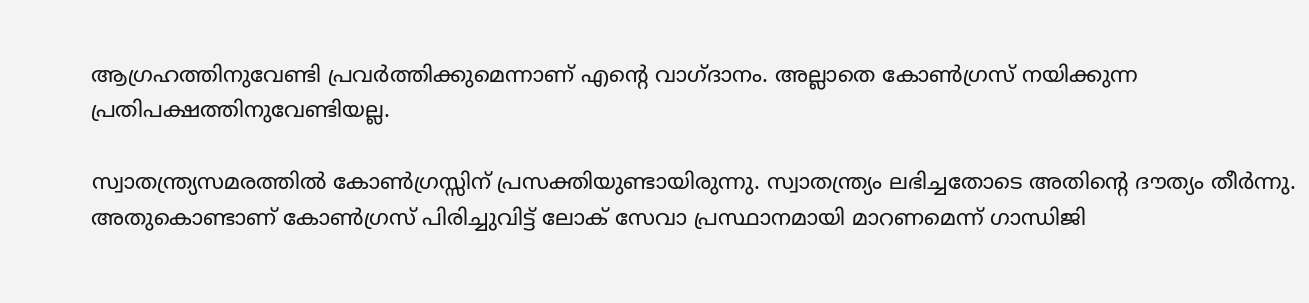ആഗ്രഹത്തിനുവേണ്ടി പ്രവര്‍ത്തിക്കുമെന്നാണ് എന്റെ വാഗ്ദാനം. അല്ലാതെ കോണ്‍ഗ്രസ് നയിക്കുന്ന പ്രതിപക്ഷത്തിനുവേണ്ടിയല്ല.

സ്വാതന്ത്ര്യസമരത്തില്‍ കോണ്‍ഗ്രസ്സിന് പ്രസക്തിയുണ്ടായിരുന്നു. സ്വാതന്ത്ര്യം ലഭിച്ചതോടെ അതിന്റെ ദൗത്യം തീര്‍ന്നു. അതുകൊണ്ടാണ് കോണ്‍ഗ്രസ് പിരിച്ചുവിട്ട് ലോക് സേവാ പ്രസ്ഥാനമായി മാറണമെന്ന് ഗാന്ധിജി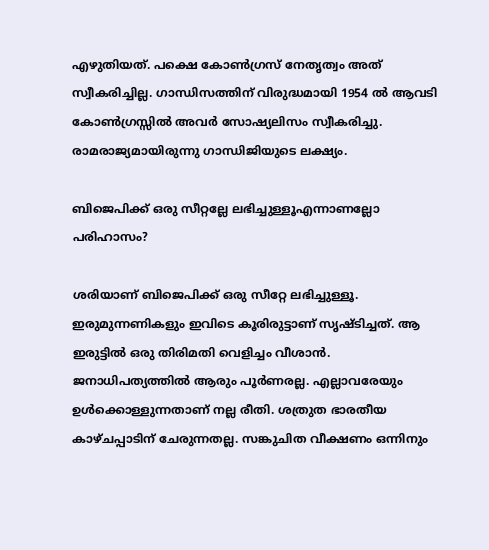എഴുതിയത്. പക്ഷെ കോണ്‍ഗ്രസ് നേതൃത്വം അത് സ്വീകരിച്ചില്ല. ഗാന്ധിസത്തിന് വിരുദ്ധമായി 1954 ല്‍ ആവടി കോണ്‍ഗ്രസ്സില്‍ അവര്‍ സോഷ്യലിസം സ്വീകരിച്ചു. രാമരാജ്യമായിരുന്നു ഗാന്ധിജിയുടെ ലക്ഷ്യം.

ബിജെപിക്ക് ഒരു സീറ്റല്ലേ ലഭിച്ചുള്ളൂഎന്നാണല്ലോ പരിഹാസം?

ശരിയാണ് ബിജെപിക്ക് ഒരു സീറ്റേ ലഭിച്ചുള്ളൂ. ഇരുമുന്നണികളും ഇവിടെ കൂരിരുട്ടാണ് സൃഷ്ടിച്ചത്. ആ ഇരുട്ടില്‍ ഒരു തിരിമതി വെളിച്ചം വീശാന്‍. ജനാധിപത്യത്തില്‍ ആരും പൂര്‍ണരല്ല. എല്ലാവരേയും ഉള്‍ക്കൊള്ളുന്നതാണ് നല്ല രീതി. ശത്രുത ഭാരതീയ കാഴ്ചപ്പാടിന് ചേരുന്നതല്ല. സങ്കുചിത വീക്ഷണം ഒന്നിനും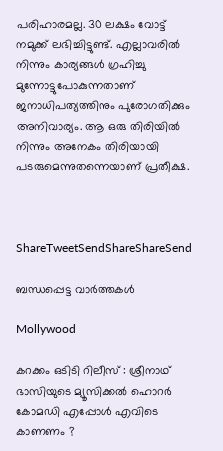പരിഹാരമല്ല. 30 ലക്ഷം വോട്ട് നമുക്ക് ലഭിച്ചിട്ടുണ്ട്. എല്ലാവരില്‍ നിന്നും കാര്യങ്ങള്‍ ഗ്രഹിച്ചു മുന്നോട്ടുപോകുന്നതാണ് ജനാധിപത്യത്തിനും പുരോഗതിക്കും അനിവാര്യം. ആ ഒരു തിരിയില്‍ നിന്നും അനേകം തിരിയായി പടരുമെന്നുതന്നെയാണ് പ്രതീക്ഷ.



ShareTweetSendShareShareSend

ബന്ധപ്പെട്ട വാര്‍ത്തകള്‍

Mollywood

കറക്കം ഒടിടി റിലീസ് : ശ്രീനാഥ് ഭാസിയുടെ മ്യൂസിക്കൽ ഹൊറർ കോമഡി എപ്പോൾ എവിടെ കാണണം ?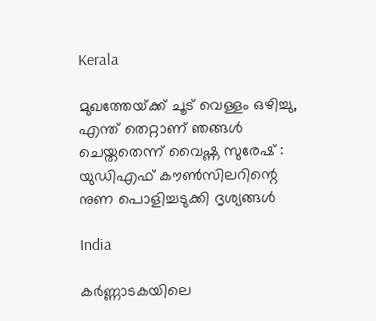Kerala

മുഖത്തേയ്‌ക്ക് ചൂട് വെള്ളം ഒഴിച്ചു, എന്ത് തെറ്റാണ് ഞങ്ങൾ ചെയ്തതെന്ന് വൈഷ്ണ സുരേഷ് : യുഡിഎഫ് കൗൺസിലറിന്റെ നുണ പൊളിച്ചടുക്കി ദൃശ്യങ്ങൾ

India

കര്‍ണ്ണാടകയിലെ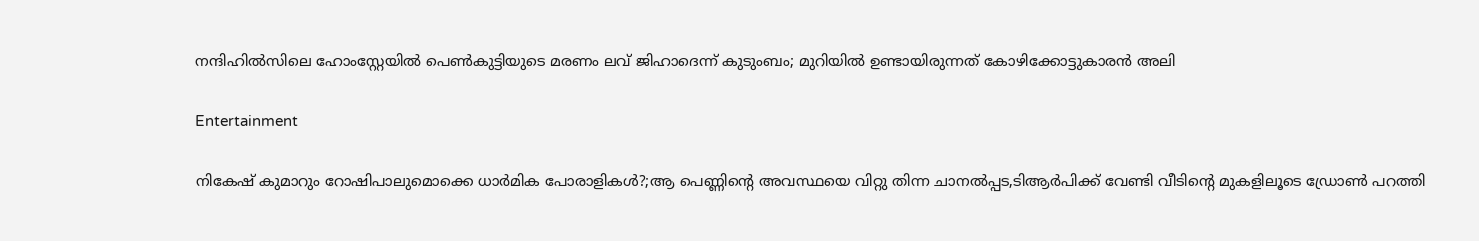നന്ദിഹില്‍സിലെ ഹോംസ്റ്റേയില്‍ പെണ്‍കുട്ടിയുടെ മരണം ലവ് ജിഹാദെന്ന് കുടുംബം; മുറിയില്‍ ഉണ്ടായിരുന്നത് കോഴിക്കോട്ടുകാരന്‍ അലി

Entertainment

നികേഷ് കുമാറും റോഷിപാലുമൊക്കെ ധാർമിക പോരാളികൾ?;ആ പെണ്ണിന്റെ അവസ്ഥയെ വിറ്റു തിന്ന ചാനൽപ്പട,ടിആർപിക്ക് വേണ്ടി വീടിന്റെ മുകളിലൂടെ ഡ്രോൺ പറത്തി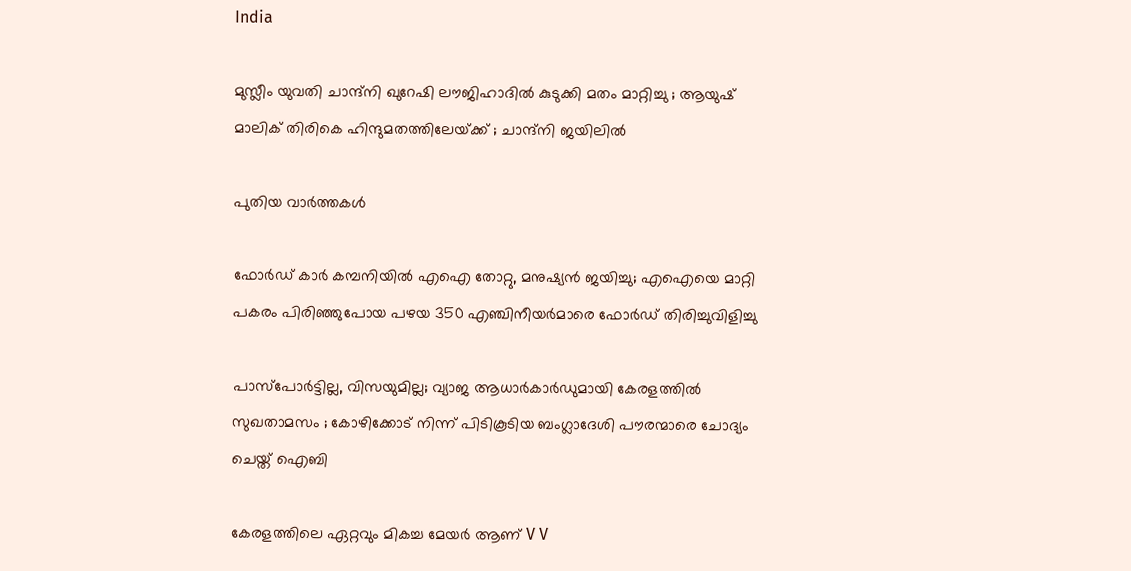India

മുസ്ലീം യുവതി ചാന്ദ്നി ഖുറേഷി ലൗജിഹാദിൽ കുടുക്കി മതം മാറ്റിച്ചു ; ആയുഷ് മാലിക് തിരികെ ഹിന്ദുമതത്തിലേയ്‌ക്ക് ; ചാന്ദ്നി ജയിലിൽ

പുതിയ വാര്‍ത്തകള്‍

ഫോര്‍ഡ് കാര്‍ കമ്പനിയില്‍ എഐ തോറ്റു, മനുഷ്യന്‍ ജയിച്ചു; എഐയെ മാറ്റി പകരം പിരിഞ്ഞുപോയ പഴയ 350 എഞ്ചിനീയര്‍മാരെ ഫോര്‍ഡ് തിരിച്ചുവിളിച്ചു

പാസ്‌പോർട്ടില്ല, വിസയുമില്ല; വ്യാജ ആധാർകാർഡുമായി കേരളത്തിൽ സുഖതാമസം ; കോഴിക്കോട് നിന്ന് പിടികൂടിയ ബംഗ്ലാദേശി പൗരന്മാരെ ചോദ്യം ചെയ്ത് ഐബി

കേരളത്തിലെ ഏറ്റവും മികച്ച മേയർ ആണ് V V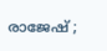രാജേഷ് ;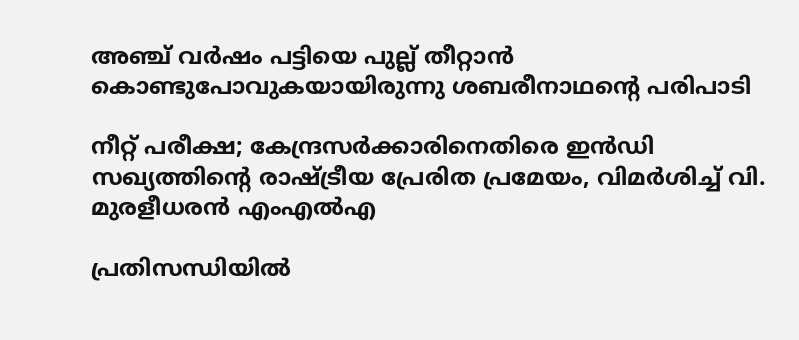അഞ്ച് വർഷം പട്ടിയെ പുല്ല് തീറ്റാൻ കൊണ്ടുപോവുകയായിരുന്നു ശബരീനാഥന്റെ പരിപാടി

നീറ്റ് പരീക്ഷ; കേന്ദ്രസർക്കാരിനെതിരെ ഇൻഡി സഖ്യത്തിന്റെ രാഷ്‌ട്രീയ പ്രേരിത പ്രമേയം, വിമർശിച്ച് വി. മുരളീധരൻ എംഎൽഎ

പ്രതിസന്ധിയിൽ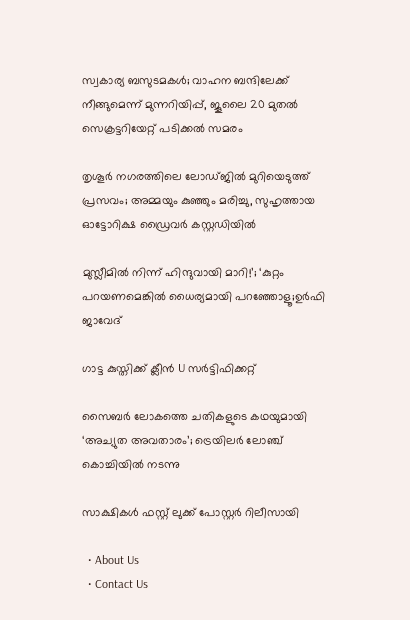സ്വകാര്യ ബസുടമകൾ; വാഹന ബന്ദിലേക്ക് നീങ്ങുമെന്ന് മുന്നറിയിപ്പ്, ജൂലൈ 20 മുതൽ സെക്രട്ടറിയേറ്റ് പടിക്കൽ സമരം

തൃശൂർ നഗരത്തിലെ ലോഡ്ജിൽ മുറിയെടുത്ത് പ്രസവം; അമ്മയും കുഞ്ഞും മരിച്ചു, സുഹൃത്തായ ഓട്ടോറിക്ഷ ഡ്രൈവർ കസ്റ്റഡിയിൽ

മുസ്ലീമിൽ നിന്ന് ഹിന്ദുവായി മാറി!’; ‘കുറ്റം പറയണമെങ്കിൽ ധൈര്യമായി പറഞ്ഞോളൂ;ഉർഫി ജാവേദ്

ഗാട്ട കുസ്തിക്ക് ക്ലീൻ U സർട്ടിഫിക്കറ്റ്

സൈബർ ലോകത്തെ ചതികളുടെ കഥയുമായി ‘അച്യുത അവതാരം’; ട്രെയിലർ ലോഞ്ച് കൊച്ചിയിൽ നടന്നു

സാക്ഷികൾ ഫസ്റ്റ് ലുക്ക് പോസ്റ്റർ റിലീസായി

  • About Us
  • Contact Us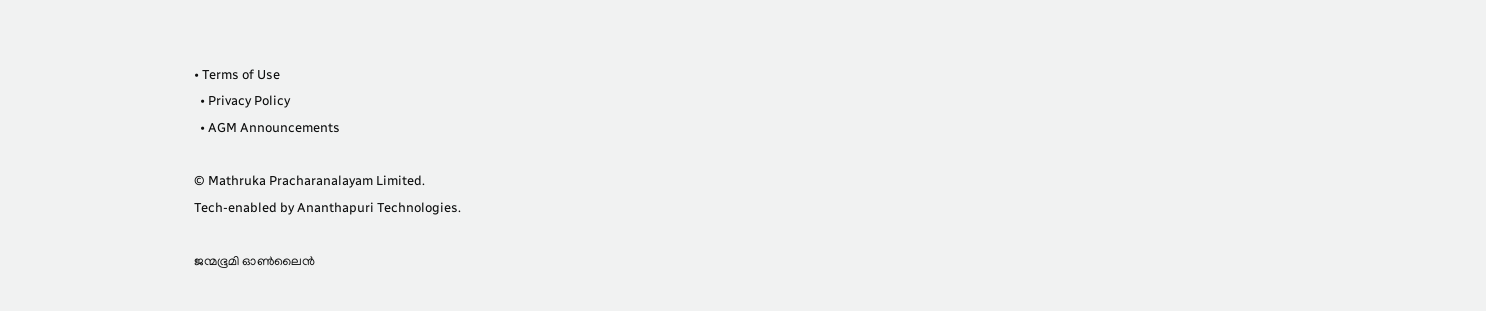• Terms of Use
  • Privacy Policy
  • AGM Announcements

© Mathruka Pracharanalayam Limited.
Tech-enabled by Ananthapuri Technologies.

ജന്മഭൂമി ഓണ്‍ലൈന്‍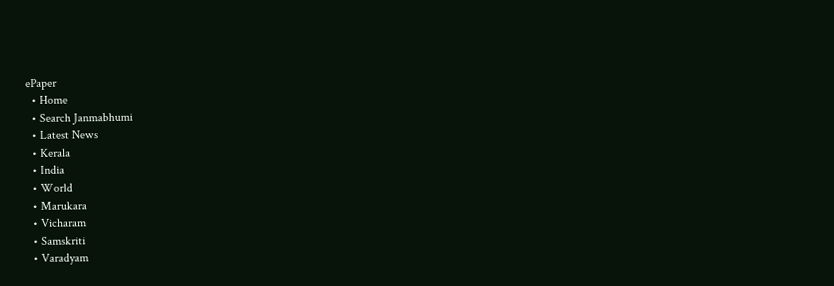ePaper
  • Home
  • Search Janmabhumi
  • Latest News
  • Kerala
  • India
  • World
  • Marukara
  • Vicharam
  • Samskriti
  • Varadyam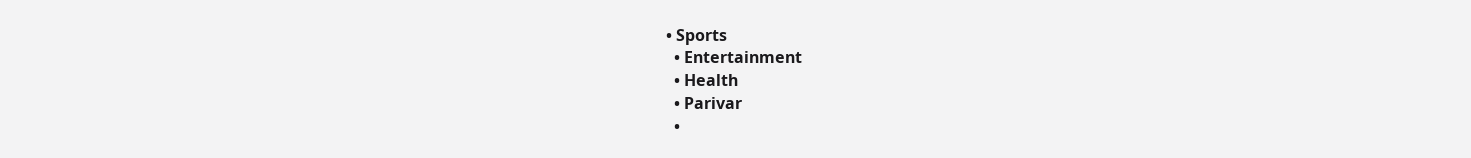• Sports
  • Entertainment
  • Health
  • Parivar
  •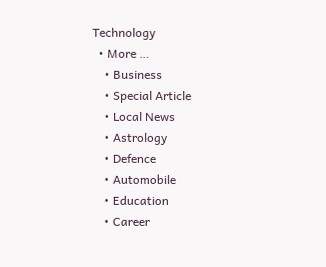Technology
  • More …
    • Business
    • Special Article
    • Local News
    • Astrology
    • Defence
    • Automobile
    • Education
    • Career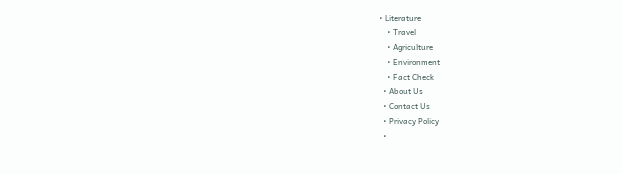• Literature
    • Travel
    • Agriculture
    • Environment
    • Fact Check
  • About Us
  • Contact Us
  • Privacy Policy
  •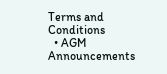Terms and Conditions
  • AGM Announcements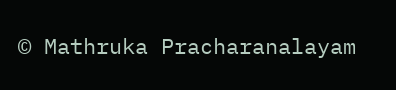© Mathruka Pracharanalayam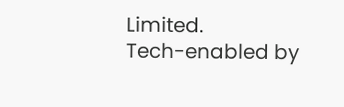Limited.
Tech-enabled by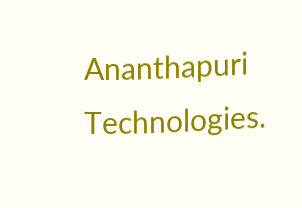Ananthapuri Technologies.